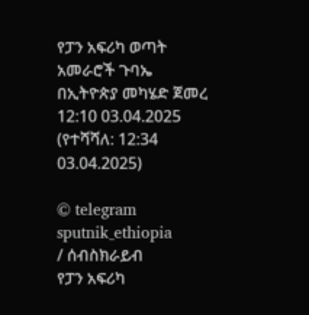የፓን አፍሪካ ወጣት አመራሮች ጉባኤ በኢትዮጵያ መካሄድ ጀመረ
12:10 03.04.2025 (የተሻሻለ: 12:34 03.04.2025)

© telegram sputnik_ethiopia
/ ሰብስክራይብ
የፓን አፍሪካ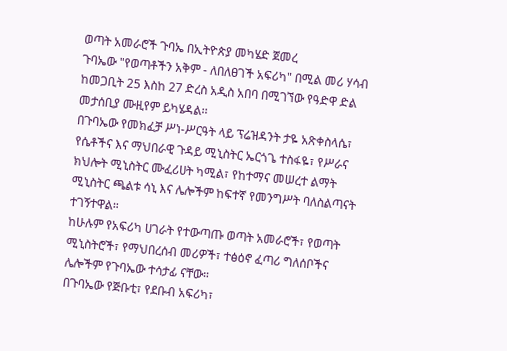ወጣት አመራሮች ጉባኤ በኢትዮጵያ መካሄድ ጀመረ
ጉባኤው "የወጣቶችን አቅም - ለበለፀገች አፍሪካ" በሚል መሪ ሃሳብ ከመጋቢት 25 እስከ 27 ድረስ አዲስ አበባ በሚገኘው የዓድዋ ድል መታሰቢያ ሙዚየም ይካሄዳል፡፡
በጉባኤው የመክፈቻ ሥነ-ሥርዓት ላይ ፕሬዝዳንት ታዬ አጽቀስላሴ፣ የሴቶችና እና ማህበራዊ ጉዳይ ሚኒስትር ኤርጎጌ ተስፋዬ፣ የሥራና ክህሎት ሚኒስትር ሙፈሪሀት ካሚል፣ የከተማና መሠረተ ልማት ሚኒስትር ጫልቱ ሳኒ እና ሌሎችም ከፍተኛ የመንግሥት ባለስልጣናት ተገኝተዋል።
ከሁሉም የአፍሪካ ሀገራት የተውጣጡ ወጣት አመራሮች፣ የወጣት ሚኒስትሮች፣ የማህበረሰብ መሪዎች፣ ተፅዕኖ ፈጣሪ ግለሰቦችና ሌሎችም የጉባኤው ተሳታፊ ናቸው።
በጉባኤው የጅቡቲ፣ የደቡብ አፍሪካ፣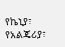የኬኒያ፣ የአልጄሪያ፣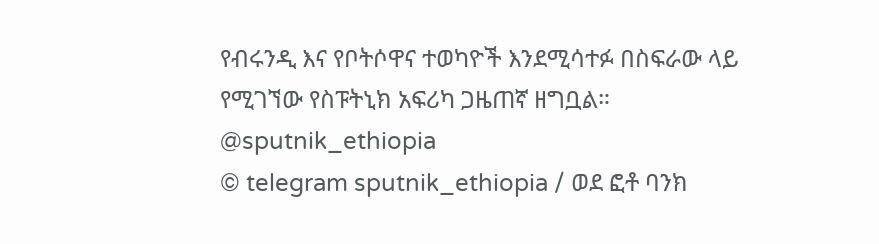የብሩንዲ እና የቦትሶዋና ተወካዮች እንደሚሳተፉ በስፍራው ላይ የሚገኘው የስፑትኒክ አፍሪካ ጋዜጠኛ ዘግቧል።
@sputnik_ethiopia
© telegram sputnik_ethiopia / ወደ ፎቶ ባንክ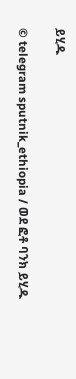ይሂዱ

© telegram sputnik_ethiopia / ወደ ፎቶ ባንክ ይሂዱ